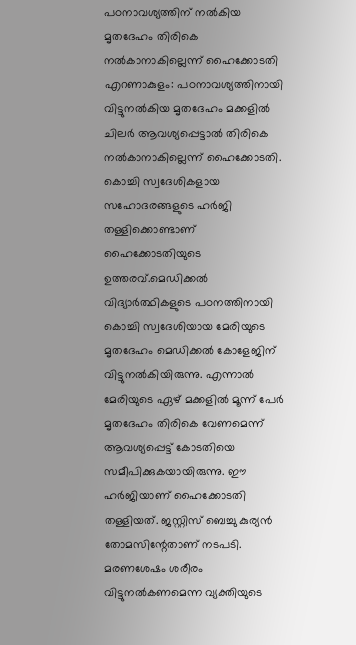പഠനാവശ്യത്തിന് നൽകിയ മൃതദേഹം തിരികെ നൽകാനാകില്ലെന്ന് ഹൈക്കോടതി
എറണാകുളം: പഠനാവശ്യത്തിനായി വിട്ടുനൽകിയ മൃതദേഹം മക്കളിൽ ചിലർ ആവശ്യപ്പെട്ടാൽ തിരികെ നൽകാനാകില്ലെന്ന് ഹൈക്കോടതി. കൊച്ചി സ്വദേശികളായ സഹോദരങ്ങളുടെ ഹർജി തള്ളിക്കൊണ്ടാണ് ഹൈക്കോടതിയുടെ ഉത്തരവ്.മെഡിക്കൽ വിദ്യാർത്ഥികളുടെ പഠനത്തിനായി കൊച്ചി സ്വദേശിയായ മേരിയുടെ മൃതദേഹം മെഡിക്കൽ കോളേജിന് വിട്ടുനൽകിയിരുന്നു. എന്നാൽ മേരിയുടെ ഏഴ് മക്കളിൽ മൂന്ന് പേർ മൃതദേഹം തിരികെ വേണമെന്ന് ആവശ്യപ്പെട്ട് കോടതിയെ സമീപിക്കുകയായിരുന്നു. ഈ ഹർജിയാണ് ഹൈക്കോടതി തള്ളിയത്. ജസ്റ്റിസ് ബെച്ചു കുര്യൻ തോമസിന്റേതാണ് നടപടി.
മരണശേഷം ശരീരം വിട്ടുനൽകണമെന്ന വ്യക്തിയുടെ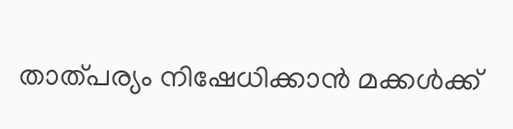താത്പര്യം നിഷേധിക്കാൻ മക്കൾക്ക്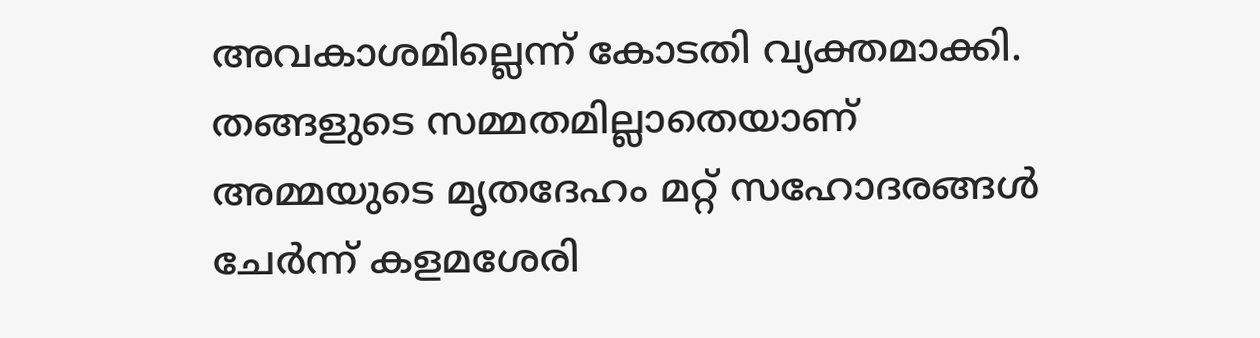അവകാശമില്ലെന്ന് കോടതി വ്യക്തമാക്കി. തങ്ങളുടെ സമ്മതമില്ലാതെയാണ് അമ്മയുടെ മൃതദേഹം മറ്റ് സഹോദരങ്ങൾ ചേർന്ന് കളമശേരി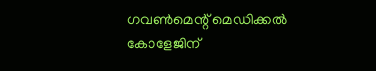ഗവൺമെന്റ് മെഡിക്കൽ കോളേജിന്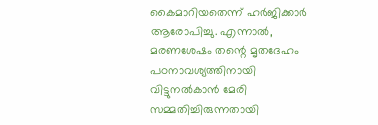കൈമാറിയതെന്ന് ഹർജിക്കാർ ആരോപിച്ചു. എന്നാൽ, മരണശേഷം തന്റെ മൃതദേഹം പഠനാവശ്യത്തിനായി വിട്ടുനൽകാൻ മേരി സമ്മതിച്ചിരുന്നതായി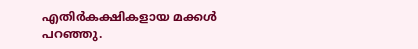എതിർകക്ഷികളായ മക്കൾ പറഞ്ഞു.